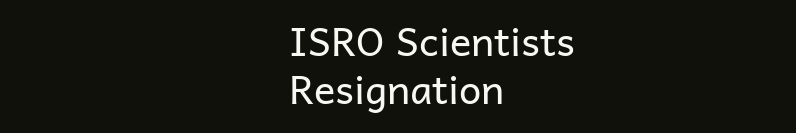ISRO Scientists Resignation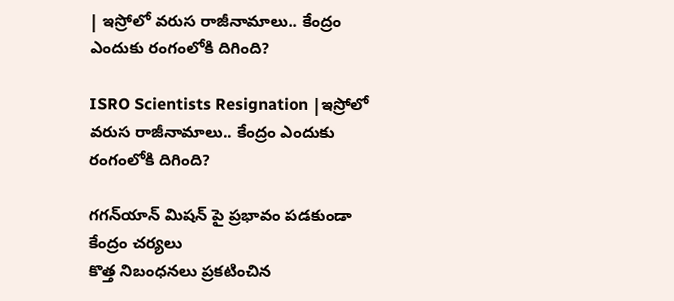| ఇస్రోలో వరుస రాజీనామాలు.. కేంద్రం ఎందుకు రంగంలోకి దిగింది?

ISRO Scientists Resignation |ఇస్రోలో వరుస రాజీనామాలు.. కేంద్రం ఎందుకు రంగంలోకి దిగింది?

గగన్‌యాన్ మిషన్ పై ప్ర‌భావం ప‌డ‌కుండా కేంద్రం చ‌ర్య‌లు
కొత్త నిబంధ‌న‌లు ప్ర‌క‌టించిన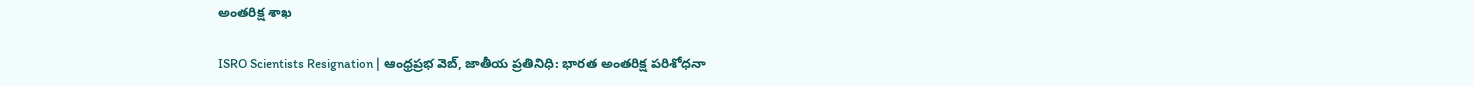అంత‌రిక్ష శాఖ‌

ISRO Scientists Resignation | ఆంధ్రప్రభ వెబ్‌, జాతీయ ప్రతినిధి: భారత అంతరిక్ష పరిశోధనా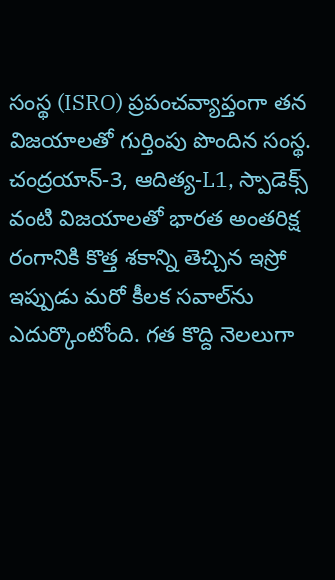సంస్థ (ISRO) ప్రపంచవ్యాప్తంగా తన విజయాలతో గుర్తింపు పొందిన సంస్థ. చంద్రయాన్-3, ఆదిత్య-L1, స్పాడెక్స్ వంటి విజయాలతో భారత అంతరిక్ష రంగానికి కొత్త శకాన్ని తెచ్చిన ఇస్రో ఇప్పుడు మరో కీలక సవాల్‌ను ఎదుర్కొంటోంది. గత కొద్ది నెలలుగా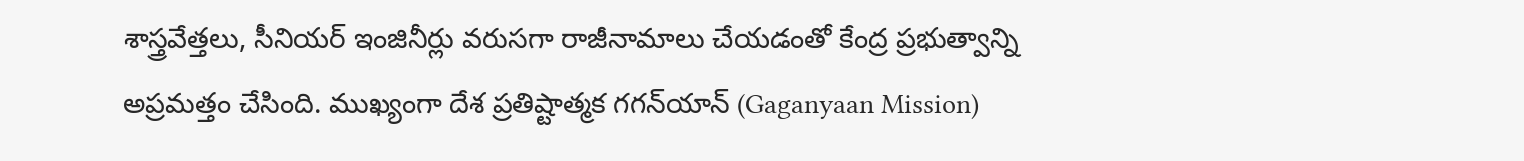శాస్త్రవేత్తలు, సీనియర్ ఇంజినీర్లు వరుసగా రాజీనామాలు చేయడంతో కేంద్ర ప్రభుత్వాన్ని అప్రమత్తం చేసింది. ముఖ్యంగా దేశ ప్రతిష్టాత్మక గగన్‌యాన్ (Gaganyaan Mission)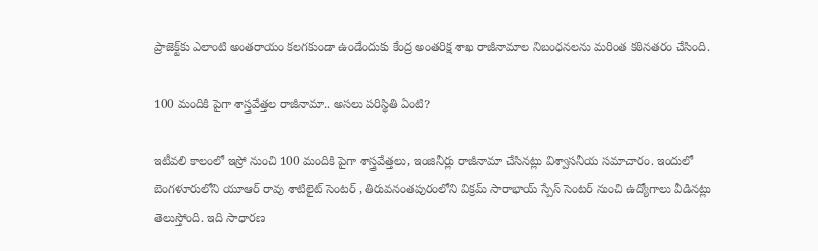ప్రాజెక్ట్‌కు ఎలాంటి అంతరాయం కలగకుండా ఉండేందుకు కేంద్ర అంతరిక్ష శాఖ రాజీనామాల నిబంధనలను మరింత కఠినతరం చేసింది.

100 మందికి పైగా శాస్త్రవేత్తల రాజీనామా.. అసలు పరిస్థితి ఏంటి?

ఇటీవలి కాలంలో ఇస్రో నుంచి 100 మందికి పైగా శాస్త్రవేత్తలు, ఇంజినీర్లు రాజీనామా చేసినట్లు విశ్వాస‌నీయ సమాచారం. ఇందులో బెంగళూరులోని యూఆర్ రావు శాటిలైట్ సెంటర్ , తిరువనంతపురంలోని విక్రమ్ సారాభాయ్ స్పేస్ సెంటర్ నుంచి ఉద్యోగాలు వీడినట్లు తెలుస్తోంది. ఇది సాధారణ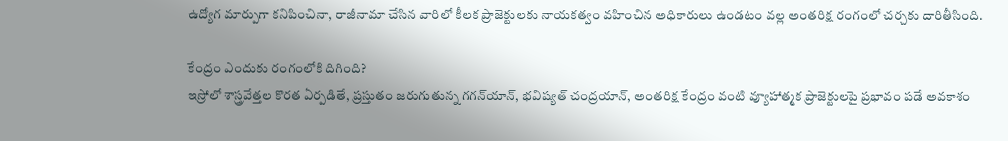ఉద్యోగ మార్పుగా కనిపించినా, రాజీనామా చేసిన వారిలో కీలక ప్రాజెక్టులకు నాయకత్వం వహించిన అధికారులు ఉండటం వల్ల అంతరిక్ష రంగంలో చర్చకు దారితీసింది.

కేంద్రం ఎందుకు రంగంలోకి దిగింది?
ఇస్రోలో శాస్త్రవేత్తల కొరత ఏర్పడితే, ప్రస్తుతం జరుగుతున్న గగన్‌యాన్, భవిష్యత్ చంద్రయాన్, అంతరిక్ష కేంద్రం వంటి వ్యూహాత్మక ప్రాజెక్టులపై ప్రభావం పడే అవకాశం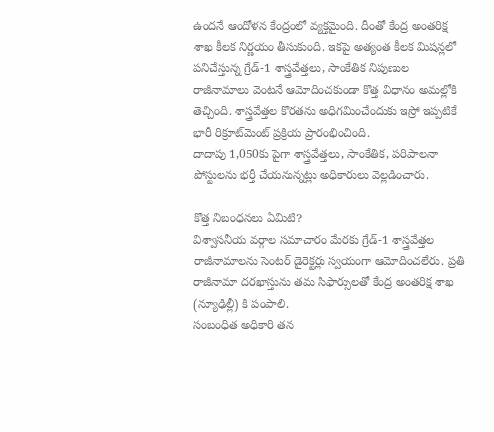ఉందనే ఆందోళన కేంద్రంలో వ్యక్తమైంది. దీంతో కేంద్ర అంతరిక్ష శాఖ కీలక నిర్ణయం తీసుకుంది. ఇకపై అత్యంత కీలక మిషన్లలో పనిచేస్తున్న గ్రేడ్-1 శాస్త్రవేత్తలు, సాంకేతిక నిపుణుల రాజీనామాలు వెంటనే ఆమోదించకుండా కొత్త విధానం అమల్లోకి తెచ్చింది. శాస్త్రవేత్తల కొరతను అధిగమించేందుకు ఇస్రో ఇప్పటికే భారీ రిక్రూట్‌మెంట్ ప్రక్రియ ప్రారంభించింది.
దాదాపు 1,050కు పైగా శాస్త్రవేత్తలు, సాంకేతిక, పరిపాలనా పోస్టులను భర్తీ చేయనున్నట్లు అధికారులు వెల్లడించారు.

కొత్త నిబంధనలు ఏమిటి?
విశ్వాస‌నీయ వ‌ర్గాల స‌మాచారం మేర‌కు గ్రేడ్-1 శాస్త్రవేత్తల రాజీనామాలను సెంటర్ డైరెక్టర్లు స్వయంగా ఆమోదించలేరు. ప్రతి రాజీనామా దరఖాస్తును తమ సిఫార్సులతో కేంద్ర అంతరిక్ష శాఖ (న్యూఢిల్లీ) కి పంపాలి.
సంబంధిత అధికారి తన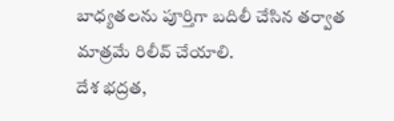బాధ్యతలను పూర్తిగా బదిలీ చేసిన తర్వాత మాత్రమే రిలీవ్ చేయాలి.
దేశ భద్రత,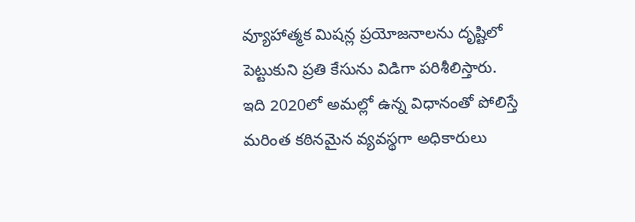వ్యూహాత్మక మిషన్ల ప్రయోజనాలను దృష్టిలో పెట్టుకుని ప్రతి కేసును విడిగా పరిశీలిస్తారు.
ఇది 2020లో అమల్లో ఉన్న విధానంతో పోలిస్తే మరింత కఠినమైన వ్యవస్థగా అధికారులు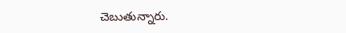చెబుతున్నారు.